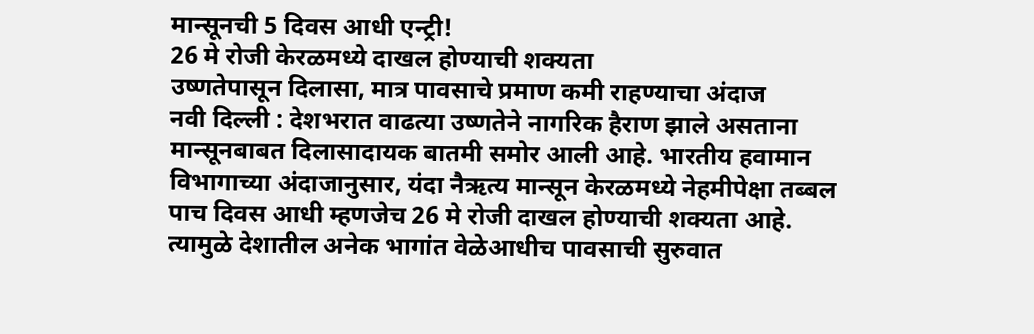मान्सूनची 5 दिवस आधी एन्ट्री!
26 मे रोजी केरळमध्ये दाखल होण्याची शक्यता
उष्णतेपासून दिलासा, मात्र पावसाचे प्रमाण कमी राहण्याचा अंदाज
नवी दिल्ली : देशभरात वाढत्या उष्णतेने नागरिक हैराण झाले असताना मान्सूनबाबत दिलासादायक बातमी समोर आली आहे. भारतीय हवामान विभागाच्या अंदाजानुसार, यंदा नैऋत्य मान्सून केरळमध्ये नेहमीपेक्षा तब्बल पाच दिवस आधी म्हणजेच 26 मे रोजी दाखल होण्याची शक्यता आहे. त्यामुळे देशातील अनेक भागांत वेळेआधीच पावसाची सुरुवात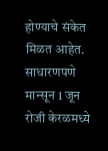होण्याचे संकेत मिळत आहेत.
साधारणपणे मान्सून 1 जून रोजी केरळमध्ये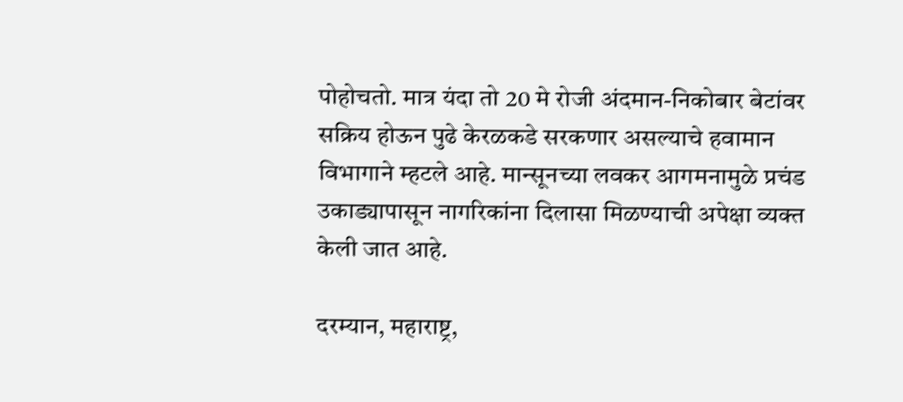पोहोचतो. मात्र यंदा तो 20 मे रोजी अंदमान-निकोबार बेटांवर सक्रिय होऊन पुढे केरळकडे सरकणार असल्याचे हवामान विभागाने म्हटले आहे. मान्सूनच्या लवकर आगमनामुळे प्रचंड उकाड्यापासून नागरिकांना दिलासा मिळण्याची अपेक्षा व्यक्त केली जात आहे.

दरम्यान, महाराष्ट्र,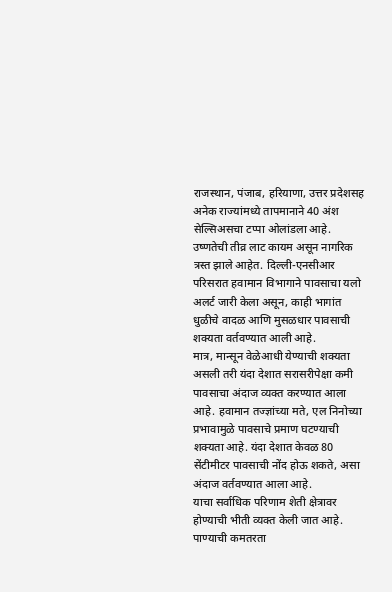राजस्थान, पंजाब, हरियाणा, उत्तर प्रदेशसह अनेक राज्यांमध्ये तापमानाने 40 अंश सेल्सिअसचा टप्पा ओलांडला आहे. उष्णतेची तीव्र लाट कायम असून नागरिक त्रस्त झाले आहेत. दिल्ली-एनसीआर परिसरात हवामान विभागाने पावसाचा यलो अलर्ट जारी केला असून, काही भागांत धुळीचे वादळ आणि मुसळधार पावसाची शक्यता वर्तवण्यात आली आहे.
मात्र, मान्सून वेळेआधी येण्याची शक्यता असली तरी यंदा देशात सरासरीपेक्षा कमी पावसाचा अंदाज व्यक्त करण्यात आला आहे. हवामान तज्ज्ञांच्या मते, एल निनोच्या प्रभावामुळे पावसाचे प्रमाण घटण्याची शक्यता आहे. यंदा देशात केवळ 80 सेंटीमीटर पावसाची नोंद होऊ शकते, असा अंदाज वर्तवण्यात आला आहे.
याचा सर्वाधिक परिणाम शेती क्षेत्रावर होण्याची भीती व्यक्त केली जात आहे. पाण्याची कमतरता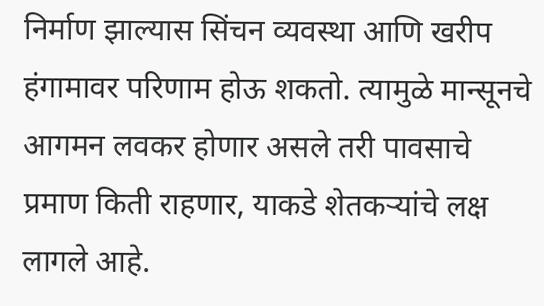निर्माण झाल्यास सिंचन व्यवस्था आणि खरीप हंगामावर परिणाम होऊ शकतो. त्यामुळे मान्सूनचे आगमन लवकर होणार असले तरी पावसाचे प्रमाण किती राहणार, याकडे शेतकऱ्यांचे लक्ष लागले आहे.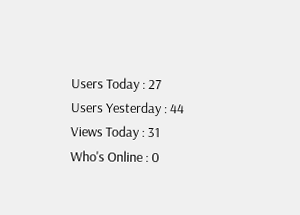Users Today : 27
Users Yesterday : 44
Views Today : 31
Who's Online : 0